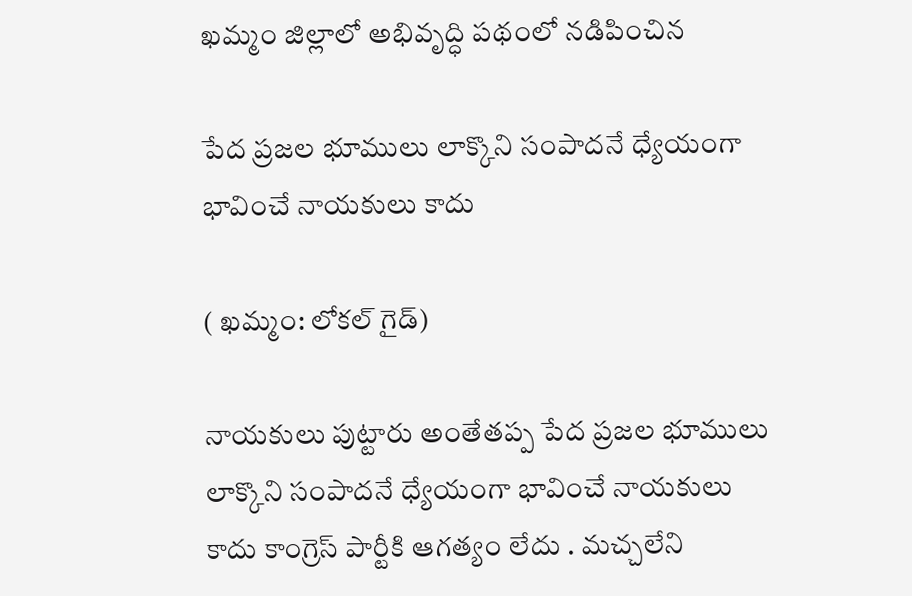ఖమ్మం జిల్లాలో అభివృద్ధి పథంలో నడిపించిన

పేద ప్రజల భూములు లాక్కొని సంపాదనే ధ్యేయంగా భావించే నాయకులు కాదు

( ఖమ్మం: లోకల్ గైడ్)

నాయకులు పుట్టారు అంతేతప్ప పేద ప్రజల భూములు లాక్కొని సంపాదనే ధ్యేయంగా భావించే నాయకులు కాదు కాంగ్రెస్ పార్టీకి ఆగత్యం లేదు . మచ్చలేని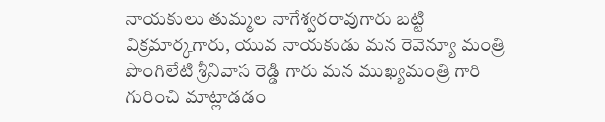నాయకులు తుమ్మల నాగేశ్వరరావుగారు బట్టి విక్రమార్కగారు, యువ నాయకుడు మన రెవెన్యూ మంత్రి పొంగిలేటి శ్రీనివాస రెడ్డి గారు మన ముఖ్యమంత్రి గారి గురించి మాట్లాడడం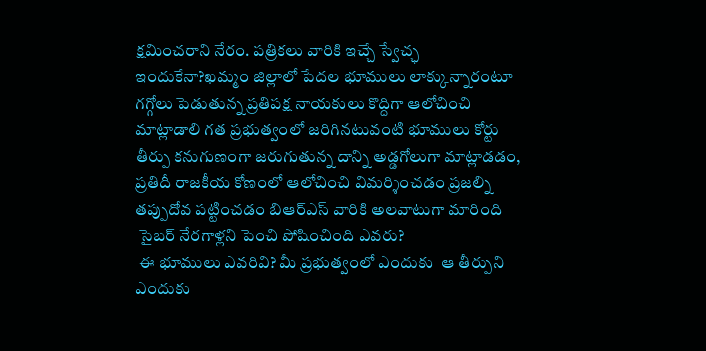క్షమించరాని నేరం. పత్రికలు వారికి ఇచ్చే స్వేచ్ఛ ఇందుకేనా?ఖమ్మం జిల్లాలో పేదల భూములు లాక్కున్నారంటూ గగ్గోలు పెడుతున్న ప్రతిపక్ష నాయకులు కొద్దిగా ఆలోచించి మాట్లాడాలి గత ప్రభుత్వంలో జరిగినటువంటి భూములు కోర్టు తీర్పు కనుగుణంగా జరుగుతున్న దాన్ని అడ్డగోలుగా మాట్లాడడం, ప్రతిదీ రాజకీయ కోణంలో ఆలోచించి విమర్శించడం ప్రజల్ని తప్పుదోవ పట్టించడం బిఆర్ఎస్ వారికి అలవాటుగా మారింది
 సైబర్ నేరగాళ్లని పెంచి పోషించింది ఎవరు?
 ఈ భూములు ఎవరివి? మీ ప్రభుత్వంలో ఎందుకు  ఆ తీర్పుని ఎందుకు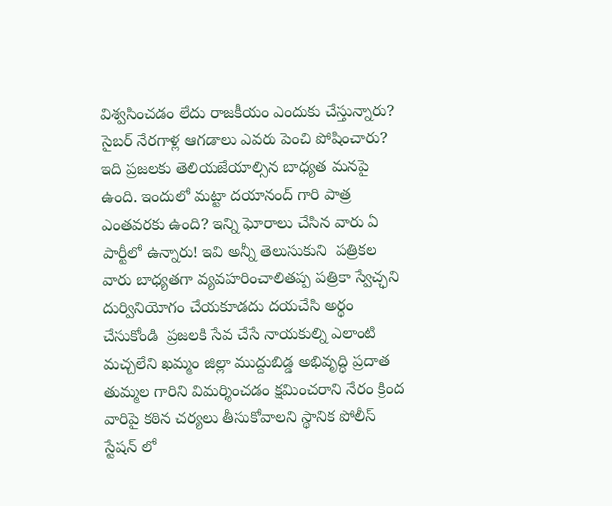విశ్వసించడం లేదు రాజకీయం ఎందుకు చేస్తున్నారు? సైబర్ నేరగాళ్ల ఆగడాలు ఎవరు పెంచి పోషించారు? ఇది ప్రజలకు తెలియజేయాల్సిన బాధ్యత మనపై ఉంది. ఇందులో మట్టా దయానంద్ గారి పాత్ర ఎంతవరకు ఉంది? ఇన్ని ఘోరాలు చేసిన వారు ఏ పార్టీలో ఉన్నారు! ఇవి అన్నీ తెలుసుకుని  పత్రికల వారు బాధ్యతగా వ్యవహరించాలితప్ప పత్రికా స్వేచ్ఛని దుర్వినియోగం చేయకూడదు దయచేసి అర్థం చేసుకోండి  ప్రజలకి సేవ చేసే నాయకుల్ని ఎలాంటి మచ్చలేని ఖమ్మం జిల్లా ముద్దుబిడ్డ అభివృద్ధి ప్రదాత తుమ్మల గారిని విమర్శించడం క్షమించరాని నేరం క్రింద వారిపై కఠిన చర్యలు తీసుకోవాలని స్థానిక పోలీస్ స్టేషన్ లో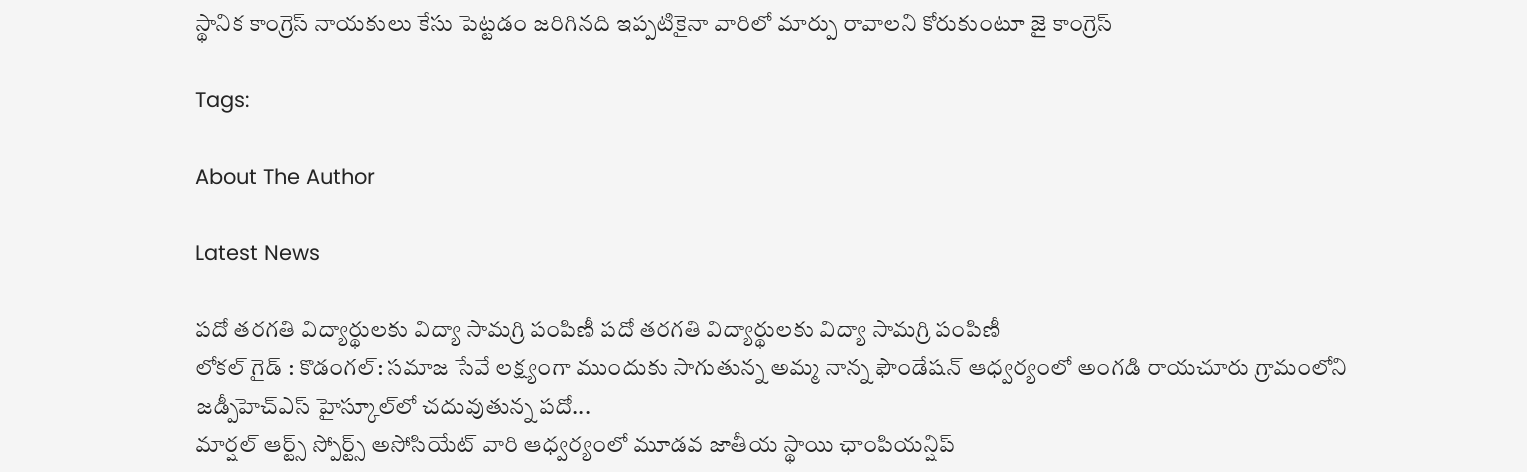స్థానిక కాంగ్రెస్ నాయకులు కేసు పెట్టడం జరిగినది ఇప్పటికైనా వారిలో మార్పు రావాలని కోరుకుంటూ జై కాంగ్రెస్

Tags:

About The Author

Latest News

పదో తరగతి విద్యార్థులకు విద్యా సామగ్రి పంపిణీ పదో తరగతి విద్యార్థులకు విద్యా సామగ్రి పంపిణీ
లోకల్ గైడ్ : కొడంగల్: సమాజ సేవే లక్ష్యంగా ముందుకు సాగుతున్న అమ్మ నాన్న ఫౌండేషన్ ఆధ్వర్యంలో అంగడి రాయచూరు గ్రామంలోని జడ్పీహెచ్ఎస్ హైస్కూల్‌లో చదువుతున్న పదో...
మార్షల్ ఆర్ట్స్ స్పోర్ట్స్ అసోసియేట్ వారి ఆధ్వర్యంలో మూడవ జాతీయ స్థాయి ఛాంపియన్షిప్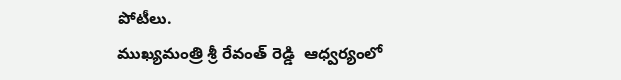పోటీలు.
ముఖ్యమంత్రి శ్రీ రేవంత్ రెడ్డి  ఆధ్వర్యంలో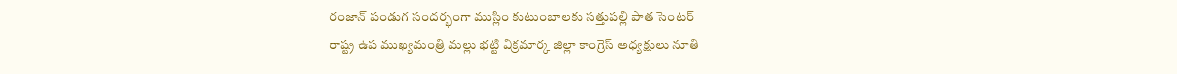రంజాన్ పండుగ సందర్భంగా ముస్లిం కుటుంబాలకు సత్తుపల్లి పాత సెంటర్
రాష్ట్ర ఉప ముఖ్యమంత్రి మల్లు భట్టి విక్రమార్క జిల్లా కాంగ్రెస్ అధ్యక్షులు నూతి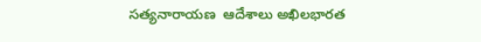సత్యనారాయణ  ఆదేశాలు అఖిలభారత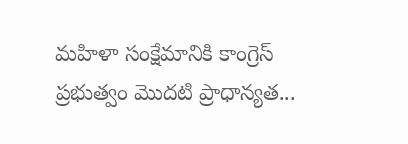మహిళా సంక్షేమానికి కాంగ్రెస్ ప్రభుత్వం మొదటి ప్రాధాన్యత...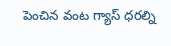పెంచిన వంట గ్యాస్ ధరల్ని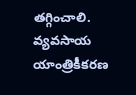తగ్గించాలి.
వ్యవసాయ యాంత్రికీకరణ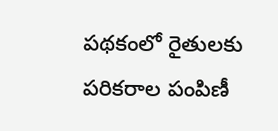పథకంలో రైతులకు పరికరాల పంపిణీ